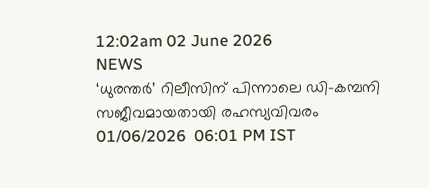12:02am 02 June 2026
NEWS
‘ധുരന്തർ’ റിലീസിന് പിന്നാലെ ഡി-കമ്പനി സജീവമായതായി രഹസ്യവിവരം
01/06/2026  06:01 PM IST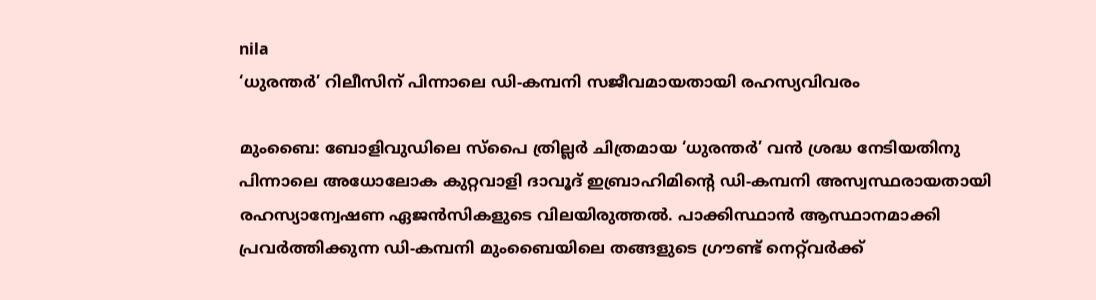nila
‘ധുരന്തർ’ റിലീസിന് പിന്നാലെ ഡി-കമ്പനി സജീവമായതായി രഹസ്യവിവരം

മുംബൈ: ബോളിവുഡിലെ സ്പൈ ത്രില്ലർ ചിത്രമായ ‘ധുരന്തർ’ വൻ ശ്രദ്ധ നേടിയതിനു പിന്നാലെ അധോലോക കുറ്റവാളി ദാവൂദ് ഇബ്രാഹിമിന്റെ ഡി-കമ്പനി അസ്വസ്ഥരായതായി രഹസ്യാന്വേഷണ ഏജൻസികളുടെ വിലയിരുത്തൽ. പാക്കിസ്ഥാൻ ആസ്ഥാനമാക്കി പ്രവർത്തിക്കുന്ന ഡി-കമ്പനി മുംബൈയിലെ തങ്ങളുടെ ഗ്രൗണ്ട് നെറ്റ്‌വർക്ക്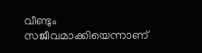വീണ്ടും സജീവമാക്കിയെന്നാണ്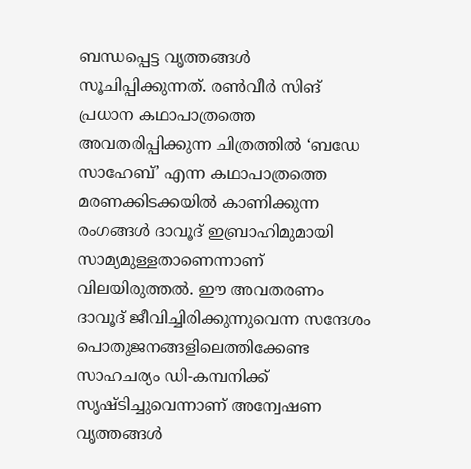ബന്ധപ്പെട്ട വൃത്തങ്ങൾ സൂചിപ്പിക്കുന്നത്. രൺവീർ സിങ് പ്രധാന കഥാപാത്രത്തെ അവതരിപ്പിക്കുന്ന ചിത്രത്തിൽ ‘ബഡേ സാഹേബ്’ എന്ന കഥാപാത്രത്തെ മരണക്കിടക്കയിൽ കാണിക്കുന്ന രംഗങ്ങൾ ദാവൂദ് ഇബ്രാഹിമുമായി സാമ്യമുള്ളതാണെന്നാണ് വിലയിരുത്തൽ. ഈ അവതരണം ദാവൂദ് ജീവിച്ചിരിക്കുന്നുവെന്ന സന്ദേശം പൊതുജനങ്ങളിലെത്തിക്കേണ്ട സാഹചര്യം ഡി-കമ്പനിക്ക് സൃഷ്ടിച്ചുവെന്നാണ് അന്വേഷണ വൃത്തങ്ങൾ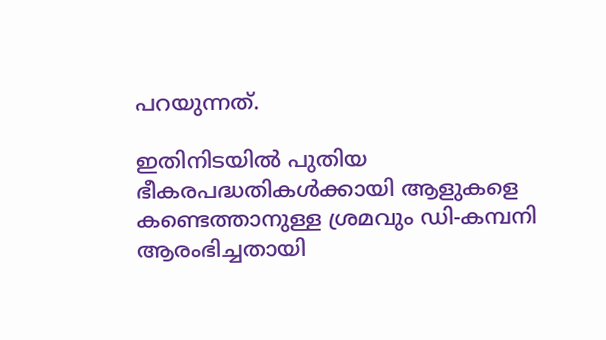പറയുന്നത്.

ഇതിനിടയിൽ പുതിയ ഭീകരപദ്ധതികൾക്കായി ആളുകളെ കണ്ടെത്താനുള്ള ശ്രമവും ഡി-കമ്പനി ആരംഭിച്ചതായി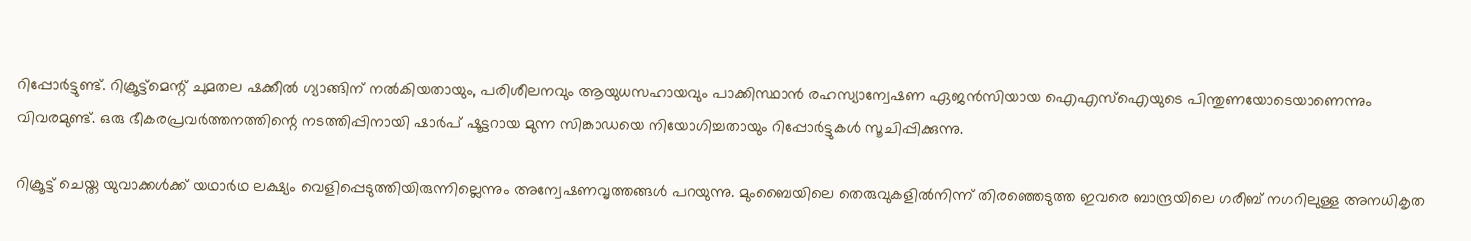റിപ്പോർട്ടുണ്ട്. റിക്രൂട്ട്മെന്റ് ചുമതല ഷക്കീൽ ഗ്യാങ്ങിന് നൽകിയതായും, പരിശീലനവും ആയുധസഹായവും പാക്കിസ്ഥാൻ രഹസ്യാന്വേഷണ ഏജൻസിയായ ഐഎസ്ഐയുടെ പിന്തുണയോടെയാണെന്നും വിവരമുണ്ട്. ഒരു ഭീകരപ്രവർത്തനത്തിന്റെ നടത്തിപ്പിനായി ഷാർപ് ഷൂട്ടറായ മുന്ന സിങ്കാഡയെ നിയോഗിച്ചതായും റിപ്പോർട്ടുകൾ സൂചിപ്പിക്കുന്നു.

റിക്രൂട്ട് ചെയ്ത യുവാക്കൾക്ക് യഥാർഥ ലക്ഷ്യം വെളിപ്പെടുത്തിയിരുന്നില്ലെന്നും അന്വേഷണവൃത്തങ്ങൾ പറയുന്നു. മുംബൈയിലെ തെരുവുകളിൽനിന്ന് തിരഞ്ഞെടുത്ത ഇവരെ ബാന്ദ്രയിലെ ഗരീബ് നഗറിലുള്ള അനധികൃത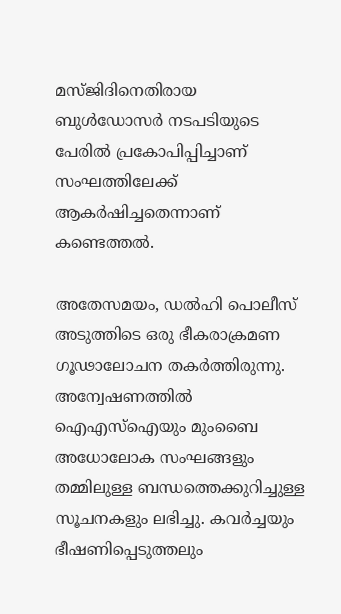മസ്ജിദിനെതിരായ ബുൾഡോസർ നടപടിയുടെ പേരിൽ പ്രകോപിപ്പിച്ചാണ് സംഘത്തിലേക്ക് ആകർഷിച്ചതെന്നാണ് കണ്ടെത്തൽ.

അതേസമയം, ഡൽഹി പൊലീസ് അടുത്തിടെ ഒരു ഭീകരാക്രമണ ഗൂഢാലോചന തകർത്തിരുന്നു. അന്വേഷണത്തിൽ ഐഎസ്ഐയും മുംബൈ അധോലോക സംഘങ്ങളും തമ്മിലുള്ള ബന്ധത്തെക്കുറിച്ചുള്ള സൂചനകളും ലഭിച്ചു. കവർച്ചയും ഭീഷണിപ്പെടുത്തലും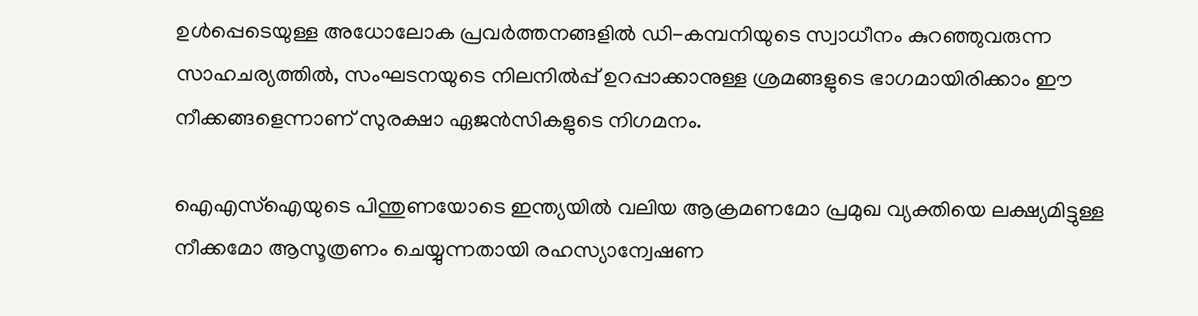ഉൾപ്പെടെയുള്ള അധോലോക പ്രവർത്തനങ്ങളിൽ ഡി-കമ്പനിയുടെ സ്വാധീനം കുറഞ്ഞുവരുന്ന സാഹചര്യത്തിൽ, സംഘടനയുടെ നിലനിൽപ്പ് ഉറപ്പാക്കാനുള്ള ശ്രമങ്ങളുടെ ഭാഗമായിരിക്കാം ഈ നീക്കങ്ങളെന്നാണ് സുരക്ഷാ ഏജൻസികളുടെ നിഗമനം.

ഐഎസ്ഐയുടെ പിന്തുണയോടെ ഇന്ത്യയിൽ വലിയ ആക്രമണമോ പ്രമുഖ വ്യക്തിയെ ലക്ഷ്യമിട്ടുള്ള നീക്കമോ ആസൂത്രണം ചെയ്യുന്നതായി രഹസ്യാന്വേഷണ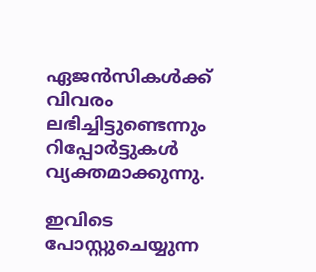ഏജൻസികൾക്ക് വിവരം ലഭിച്ചിട്ടുണ്ടെന്നും റിപ്പോർട്ടുകൾ വ്യക്തമാക്കുന്നു.

ഇവിടെ പോസ്റ്റുചെയ്യുന്ന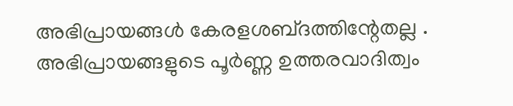അഭിപ്രായങ്ങള്‍ കേരളശബ്‌ദത്തിന്റേതല്ല . അഭിപ്രായങ്ങളുടെ പൂര്‍ണ്ണ ഉത്തരവാദിത്വം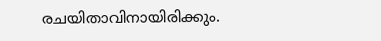രചയിതാവിനായിരിക്കും.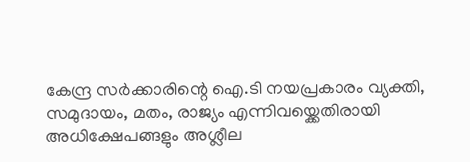കേന്ദ്ര സർക്കാരിന്റെ ഐ.ടി നയപ്രകാരം വ്യക്തി, സമുദായം, മതം, രാജ്യം എന്നിവയ്ക്കെതിരായി അധിക്ഷേപങ്ങളും അശ്ലീല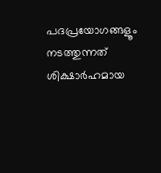പദപ്രയോഗങ്ങളൂം നടത്തുന്നത് ശിക്ഷാര്‍ഹമായ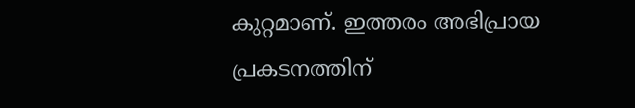കുറ്റമാണ്. ഇത്തരം അഭിപ്രായ പ്രകടനത്തിന്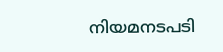നിയമനടപടി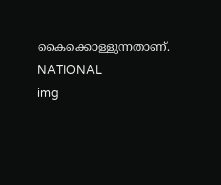കൈക്കൊള്ളുന്നതാണ്.
NATIONAL
img